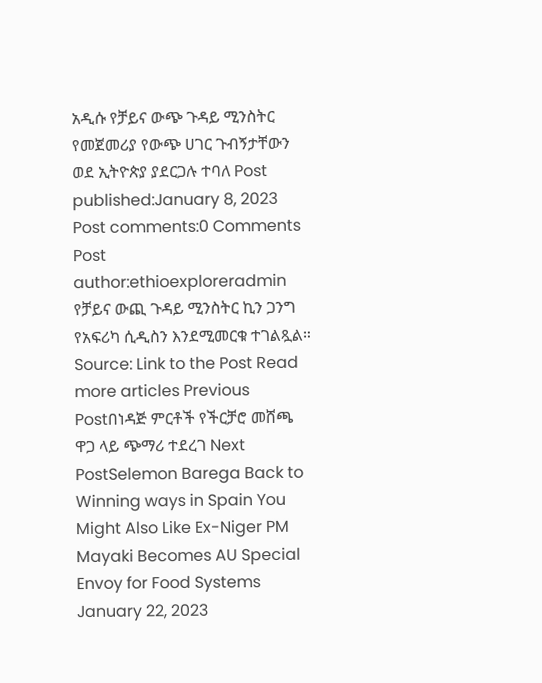አዲሱ የቻይና ውጭ ጉዳይ ሚንስትር የመጀመሪያ የውጭ ሀገር ጉብኝታቸውን ወደ ኢትዮጵያ ያደርጋሉ ተባለ Post published:January 8, 2023 Post comments:0 Comments Post author:ethioexploreradmin የቻይና ውጪ ጉዳይ ሚንስትር ኪን ጋንግ የአፍሪካ ሲዲስን እንደሚመርቁ ተገልጿል። Source: Link to the Post Read more articles Previous Postበነዳጅ ምርቶች የችርቻሮ መሸጫ ዋጋ ላይ ጭማሪ ተደረገ Next PostSelemon Barega Back to Winning ways in Spain You Might Also Like Ex-Niger PM Mayaki Becomes AU Special Envoy for Food Systems January 22, 2023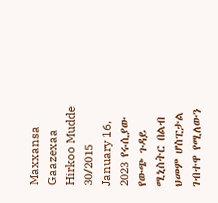Maxxansa Gaazexaa Hirkoo Mudde 30/2015 January 16, 2023 የሩሲያው የውጭ ጉዳይ ሚኒስትር በልብ ህመም ሆስፒታል ገብተዋ የሚለውን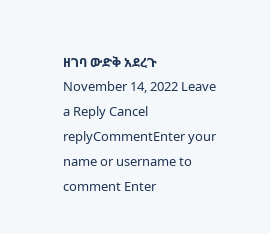ዘገባ ውድቅ አደረጉ November 14, 2022 Leave a Reply Cancel replyCommentEnter your name or username to comment Enter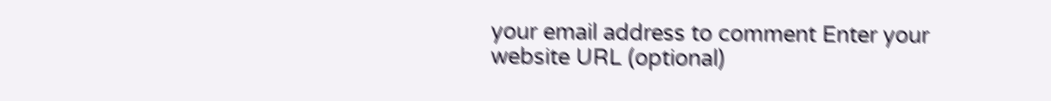your email address to comment Enter your website URL (optional)